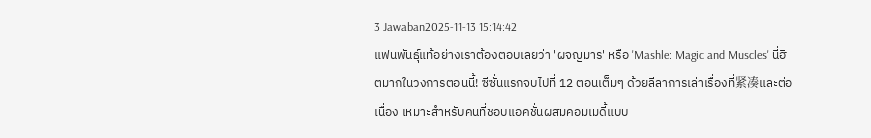3 Jawaban2025-11-13 15:14:42
แฟนพันธุ์แท้อย่างเราต้องตอบเลยว่า 'ผจญมาร' หรือ 'Mashle: Magic and Muscles' นี่ฮิตมากในวงการตอนนี้! ซีซั่นแรกจบไปที่ 12 ตอนเต็มๆ ด้วยลีลาการเล่าเรื่องที่紧凑และต่อเนื่อง เหมาะสำหรับคนที่ชอบแอคชั่นผสมคอมเมดี้แบบ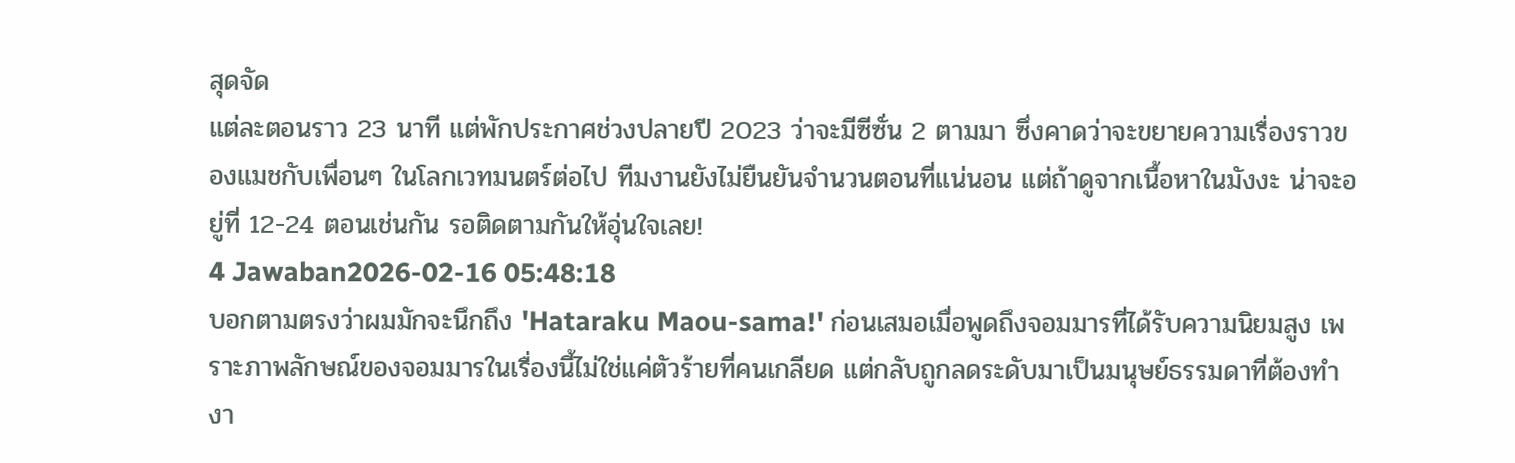สุดจัด
แต่ละตอนราว 23 นาที แต่พักประกาศช่วงปลายปี 2023 ว่าจะมีซีซั่น 2 ตามมา ซึ่งคาดว่าจะขยายความเรื่องราวของแมชกับเพื่อนๆ ในโลกเวทมนตร์ต่อไป ทีมงานยังไม่ยืนยันจำนวนตอนที่แน่นอน แต่ถ้าดูจากเนื้อหาในมังงะ น่าจะอยู่ที่ 12-24 ตอนเช่นกัน รอติดตามกันให้อุ่นใจเลย!
4 Jawaban2026-02-16 05:48:18
บอกตามตรงว่าผมมักจะนึกถึง 'Hataraku Maou-sama!' ก่อนเสมอเมื่อพูดถึงจอมมารที่ได้รับความนิยมสูง เพราะภาพลักษณ์ของจอมมารในเรื่องนี้ไม่ใช่แค่ตัวร้ายที่คนเกลียด แต่กลับถูกลดระดับมาเป็นมนุษย์ธรรมดาที่ต้องทำงา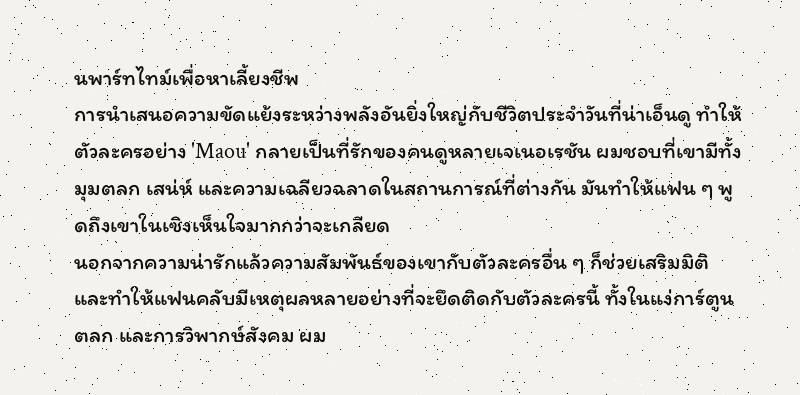นพาร์ทไทม์เพื่อหาเลี้ยงชีพ
การนำเสนอความขัดแย้งระหว่างพลังอันยิ่งใหญ่กับชีวิตประจำวันที่น่าเอ็นดู ทำให้ตัวละครอย่าง 'Maou' กลายเป็นที่รักของคนดูหลายเจเนอเรชัน ผมชอบที่เขามีทั้งมุมตลก เสน่ห์ และความเฉลียวฉลาดในสถานการณ์ที่ต่างกัน มันทำให้แฟน ๆ พูดถึงเขาในเชิงเห็นใจมากกว่าจะเกลียด
นอกจากความน่ารักแล้วความสัมพันธ์ของเขากับตัวละครอื่น ๆ ก็ช่วยเสริมมิติและทำให้แฟนคลับมีเหตุผลหลายอย่างที่จะยึดติดกับตัวละครนี้ ทั้งในแง่การ์ตูน ตลก และการวิพากษ์สังคม ผม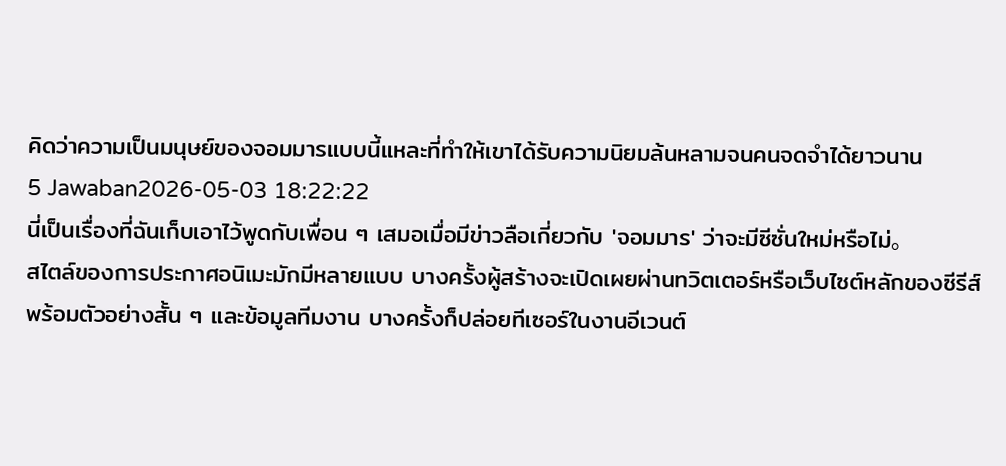คิดว่าความเป็นมนุษย์ของจอมมารแบบนี้แหละที่ทำให้เขาได้รับความนิยมล้นหลามจนคนจดจำได้ยาวนาน
5 Jawaban2026-05-03 18:22:22
นี่เป็นเรื่องที่ฉันเก็บเอาไว้พูดกับเพื่อน ๆ เสมอเมื่อมีข่าวลือเกี่ยวกับ 'จอมมาร' ว่าจะมีซีซั่นใหม่หรือไม่。
สไตล์ของการประกาศอนิเมะมักมีหลายแบบ บางครั้งผู้สร้างจะเปิดเผยผ่านทวิตเตอร์หรือเว็บไซต์หลักของซีรีส์พร้อมตัวอย่างสั้น ๆ และข้อมูลทีมงาน บางครั้งก็ปล่อยทีเซอร์ในงานอีเวนต์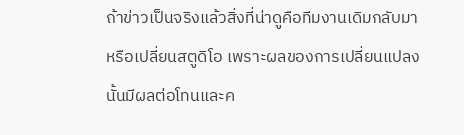ถ้าข่าวเป็นจริงแล้วสิ่งที่น่าดูคือทีมงานเดิมกลับมาหรือเปลี่ยนสตูดิโอ เพราะผลของการเปลี่ยนแปลงนั้นมีผลต่อโทนและค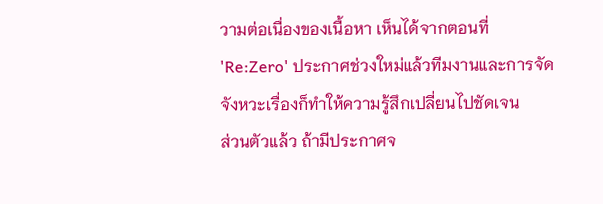วามต่อเนื่องของเนื้อหา เห็นได้จากตอนที่ 'Re:Zero' ประกาศช่วงใหม่แล้วทีมงานและการจัดจังหวะเรื่องก็ทำให้ความรู้สึกเปลี่ยนไปชัดเจน
ส่วนตัวแล้ว ถ้ามีประกาศจ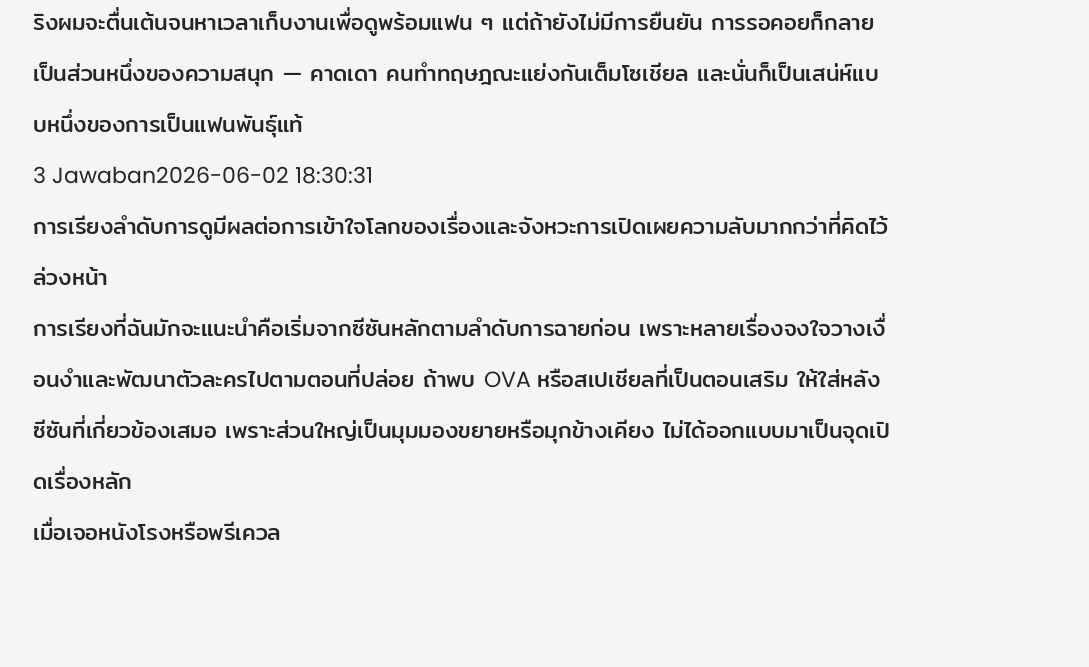ริงผมจะตื่นเต้นจนหาเวลาเก็บงานเพื่อดูพร้อมแฟน ๆ แต่ถ้ายังไม่มีการยืนยัน การรอคอยก็กลายเป็นส่วนหนึ่งของความสนุก — คาดเดา คนทำทฤษฎณะแย่งกันเต็มโซเชียล และนั่นก็เป็นเสน่ห์แบบหนึ่งของการเป็นแฟนพันธุ์แท้
3 Jawaban2026-06-02 18:30:31
การเรียงลำดับการดูมีผลต่อการเข้าใจโลกของเรื่องและจังหวะการเปิดเผยความลับมากกว่าที่คิดไว้ล่วงหน้า
การเรียงที่ฉันมักจะแนะนำคือเริ่มจากซีซันหลักตามลำดับการฉายก่อน เพราะหลายเรื่องจงใจวางเงื่อนงำและพัฒนาตัวละครไปตามตอนที่ปล่อย ถ้าพบ OVA หรือสเปเชียลที่เป็นตอนเสริม ให้ใส่หลังซีซันที่เกี่ยวข้องเสมอ เพราะส่วนใหญ่เป็นมุมมองขยายหรือมุกข้างเคียง ไม่ได้ออกแบบมาเป็นจุดเปิดเรื่องหลัก
เมื่อเจอหนังโรงหรือพรีเควล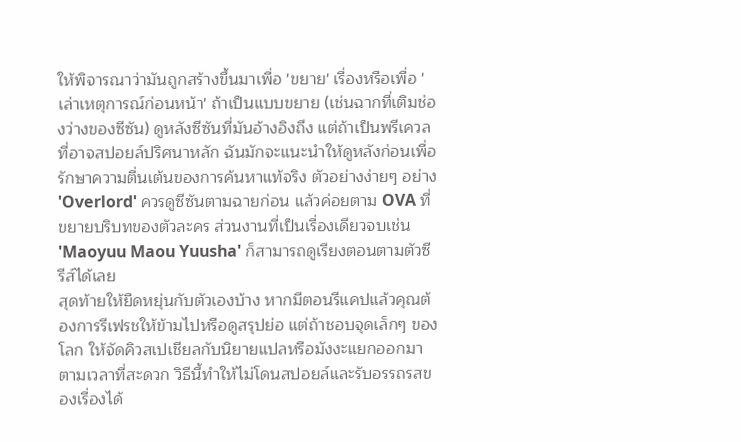ให้พิจารณาว่ามันถูกสร้างขึ้นมาเพื่อ 'ขยาย' เรื่องหรือเพื่อ 'เล่าเหตุการณ์ก่อนหน้า' ถ้าเป็นแบบขยาย (เช่นฉากที่เติมช่องว่างของซีซัน) ดูหลังซีซันที่มันอ้างอิงถึง แต่ถ้าเป็นพรีเควลที่อาจสปอยล์ปริศนาหลัก ฉันมักจะแนะนำให้ดูหลังก่อนเพื่อรักษาความตื่นเต้นของการค้นหาแท้จริง ตัวอย่างง่ายๆ อย่าง 'Overlord' ควรดูซีซันตามฉายก่อน แล้วค่อยตาม OVA ที่ขยายบริบทของตัวละคร ส่วนงานที่เป็นเรื่องเดียวจบเช่น 'Maoyuu Maou Yuusha' ก็สามารถดูเรียงตอนตามตัวซีรีส์ได้เลย
สุดท้ายให้ยืดหยุ่นกับตัวเองบ้าง หากมีตอนรีแคปแล้วคุณต้องการรีเฟรชให้ข้ามไปหรือดูสรุปย่อ แต่ถ้าชอบจุดเล็กๆ ของโลก ให้จัดคิวสเปเชียลกับนิยายแปลหรือมังงะแยกออกมาตามเวลาที่สะดวก วิธีนี้ทำให้ไม่โดนสปอยล์และรับอรรถรสของเรื่องได้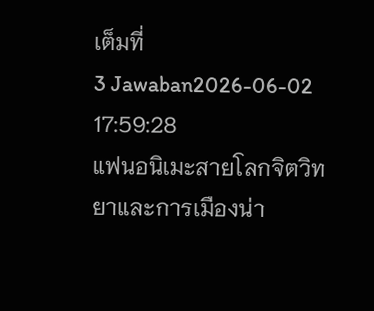เต็มที่
3 Jawaban2026-06-02 17:59:28
แฟนอนิเมะสายโลกจิตวิทยาและการเมืองน่า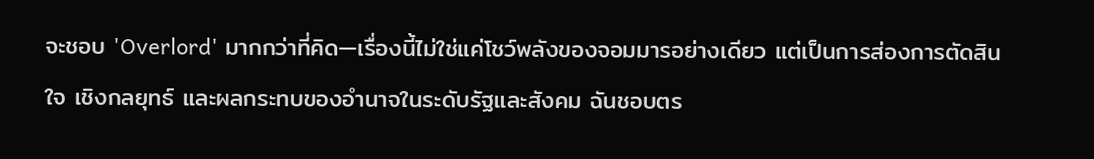จะชอบ 'Overlord' มากกว่าที่คิด—เรื่องนี้ไม่ใช่แค่โชว์พลังของจอมมารอย่างเดียว แต่เป็นการส่องการตัดสินใจ เชิงกลยุทธ์ และผลกระทบของอำนาจในระดับรัฐและสังคม ฉันชอบตร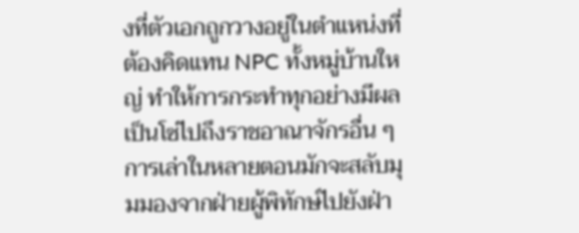งที่ตัวเอกถูกวางอยู่ในตำแหน่งที่ต้องคิดแทน NPC ทั้งหมู่บ้านใหญ่ ทำให้การกระทำทุกอย่างมีผลเป็นโซ่ไปถึงราชอาณาจักรอื่น ๆ
การเล่าในหลายตอนมักจะสลับมุมมองจากฝ่ายผู้พิทักษ์ไปยังฝ่า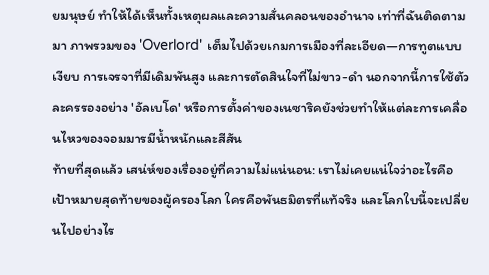ยมนุษย์ ทำให้ได้เห็นทั้งเหตุผลและความสั่นคลอนของอำนาจ เท่าที่ฉันติดตามมา ภาพรวมของ 'Overlord' เต็มไปด้วยเกมการเมืองที่ละเอียด—การทูตแบบเงียบ การเจรจาที่มีเดิมพันสูง และการตัดสินใจที่ไม่ขาว-ดำ นอกจากนี้การใช้ตัวละครรองอย่าง 'อัลเบโด' หรือการตั้งค่าของเนซาริคยังช่วยทำให้แต่ละการเคลื่อนไหวของจอมมารมีน้ำหนักและสีสัน
ท้ายที่สุดแล้ว เสน่ห์ของเรื่องอยู่ที่ความไม่แน่นอน: เราไม่เคยแน่ใจว่าอะไรคือเป้าหมายสุดท้ายของผู้ครองโลก ใครคือพันธมิตรที่แท้จริง และโลกใบนี้จะเปลี่ยนไปอย่างไร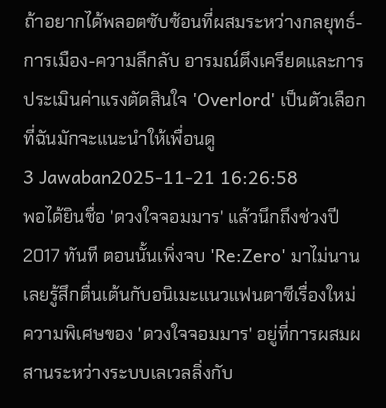ถ้าอยากได้พลอตซับซ้อนที่ผสมระหว่างกลยุทธ์-การเมือง-ความลึกลับ อารมณ์ตึงเครียดและการประเมินค่าแรงตัดสินใจ 'Overlord' เป็นตัวเลือกที่ฉันมักจะแนะนำให้เพื่อนดู
3 Jawaban2025-11-21 16:26:58
พอได้ยินชื่อ 'ดวงใจจอมมาร' แล้วนึกถึงช่วงปี 2017 ทันที ตอนนั้นเพิ่งจบ 'Re:Zero' มาไม่นานเลยรู้สึกตื่นเต้นกับอนิเมะแนวแฟนตาซีเรื่องใหม่
ความพิเศษของ 'ดวงใจจอมมาร' อยู่ที่การผสมผสานระหว่างระบบเลเวลลิ่งกับ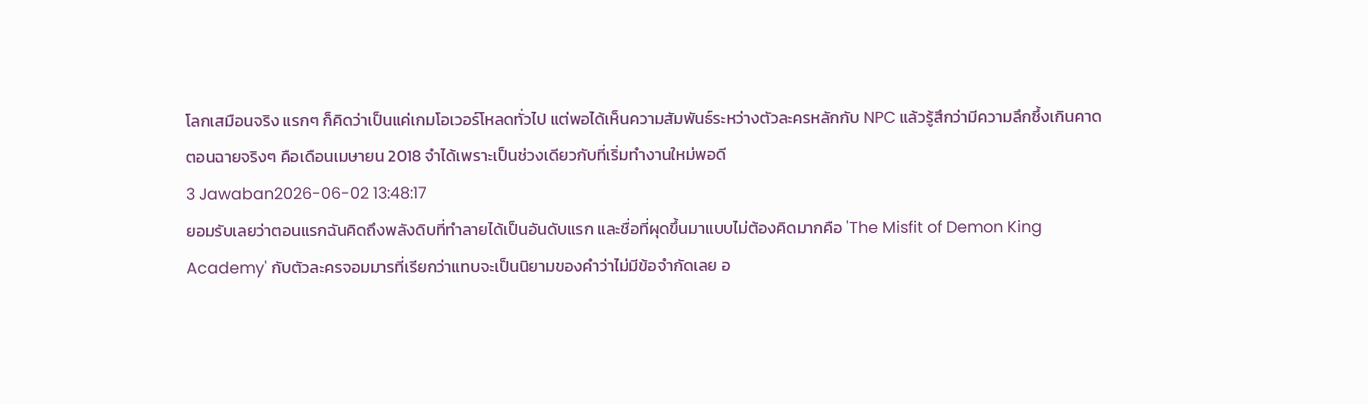โลกเสมือนจริง แรกๆ ก็คิดว่าเป็นแค่เกมโอเวอร์โหลดทั่วไป แต่พอได้เห็นความสัมพันธ์ระหว่างตัวละครหลักกับ NPC แล้วรู้สึกว่ามีความลึกซึ้งเกินคาด ตอนฉายจริงๆ คือเดือนเมษายน 2018 จำได้เพราะเป็นช่วงเดียวกับที่เริ่มทำงานใหม่พอดี
3 Jawaban2026-06-02 13:48:17
ยอมรับเลยว่าตอนแรกฉันคิดถึงพลังดิบที่ทำลายได้เป็นอันดับแรก และชื่อที่ผุดขึ้นมาแบบไม่ต้องคิดมากคือ 'The Misfit of Demon King Academy' กับตัวละครจอมมารที่เรียกว่าแทบจะเป็นนิยามของคำว่าไม่มีข้อจำกัดเลย อ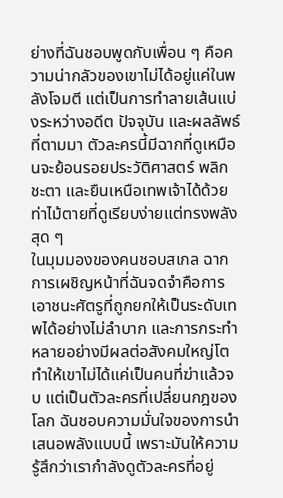ย่างที่ฉันชอบพูดกับเพื่อน ๆ คือความน่ากลัวของเขาไม่ได้อยู่แค่ในพลังโจมตี แต่เป็นการทำลายเส้นแบ่งระหว่างอดีต ปัจจุบัน และผลลัพธ์ที่ตามมา ตัวละครนี้มีฉากที่ดูเหมือนจะย้อนรอยประวัติศาสตร์ พลิกชะตา และยืนเหนือเทพเจ้าได้ด้วยท่าไม้ตายที่ดูเรียบง่ายแต่ทรงพลังสุด ๆ
ในมุมมองของคนชอบสเกล ฉากการเผชิญหน้าที่ฉันจดจำคือการเอาชนะศัตรูที่ถูกยกให้เป็นระดับเทพได้อย่างไม่ลำบาก และการกระทำหลายอย่างมีผลต่อสังคมใหญ่โต ทำให้เขาไม่ได้แค่เป็นคนที่ฆ่าแล้วจบ แต่เป็นตัวละครที่เปลี่ยนกฎของโลก ฉันชอบความมั่นใจของการนำเสนอพลังแบบนี้ เพราะมันให้ความรู้สึกว่าเรากำลังดูตัวละครที่อยู่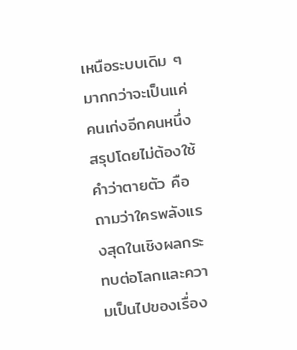เหนือระบบเดิม ๆ มากกว่าจะเป็นแค่คนเก่งอีกคนหนึ่ง
สรุปโดยไม่ต้องใช้คำว่าตายตัว คือถามว่าใครพลังแรงสุดในเชิงผลกระทบต่อโลกและความเป็นไปของเรื่อง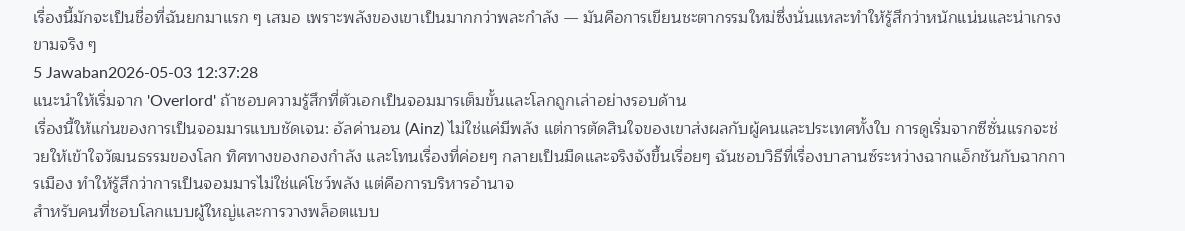เรื่องนี้มักจะเป็นชื่อที่ฉันยกมาแรก ๆ เสมอ เพราะพลังของเขาเป็นมากกว่าพละกำลัง — มันคือการเขียนชะตากรรมใหม่ซึ่งนั่นแหละทำให้รู้สึกว่าหนักแน่นและน่าเกรงขามจริง ๆ
5 Jawaban2026-05-03 12:37:28
แนะนำให้เริ่มจาก 'Overlord' ถ้าชอบความรู้สึกที่ตัวเอกเป็นจอมมารเต็มขั้นและโลกถูกเล่าอย่างรอบด้าน
เรื่องนี้ให้แก่นของการเป็นจอมมารแบบชัดเจน: อัลค่านอน (Ainz) ไม่ใช่แค่มีพลัง แต่การตัดสินใจของเขาส่งผลกับผู้คนและประเทศทั้งใบ การดูเริ่มจากซีซั่นแรกจะช่วยให้เข้าใจวัฒนธรรมของโลก ทิศทางของกองกำลัง และโทนเรื่องที่ค่อยๆ กลายเป็นมืดและจริงจังขึ้นเรื่อยๆ ฉันชอบวิธีที่เรื่องบาลานซ์ระหว่างฉากแอ็กชันกับฉากการเมือง ทำให้รู้สึกว่าการเป็นจอมมารไม่ใช่แค่โชว์พลัง แต่คือการบริหารอำนาจ
สำหรับคนที่ชอบโลกแบบผู้ใหญ่และการวางพล็อตแบบ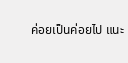ค่อยเป็นค่อยไป แนะ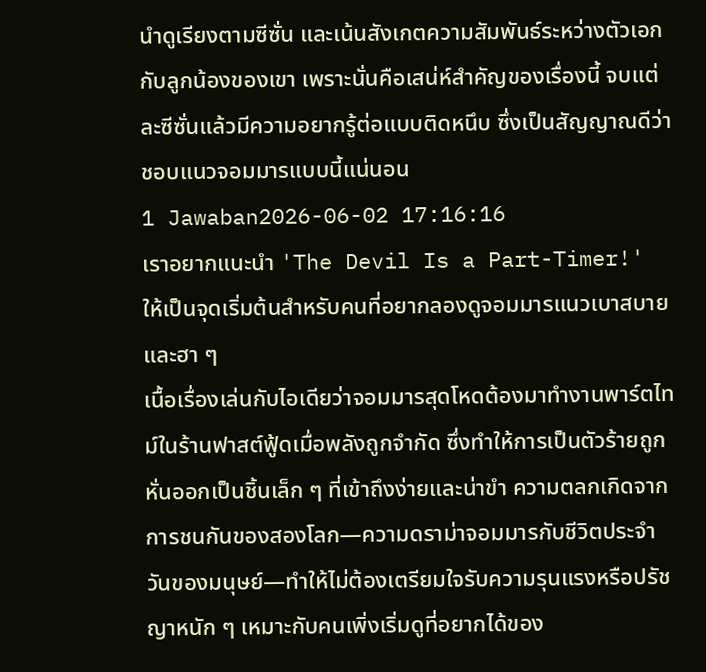นำดูเรียงตามซีซั่น และเน้นสังเกตความสัมพันธ์ระหว่างตัวเอกกับลูกน้องของเขา เพราะนั่นคือเสน่ห์สำคัญของเรื่องนี้ จบแต่ละซีซั่นแล้วมีความอยากรู้ต่อแบบติดหนึบ ซึ่งเป็นสัญญาณดีว่าชอบแนวจอมมารแบบนี้แน่นอน
1 Jawaban2026-06-02 17:16:16
เราอยากแนะนำ 'The Devil Is a Part-Timer!' ให้เป็นจุดเริ่มต้นสำหรับคนที่อยากลองดูจอมมารแนวเบาสบายและฮา ๆ
เนื้อเรื่องเล่นกับไอเดียว่าจอมมารสุดโหดต้องมาทำงานพาร์ตไทม์ในร้านฟาสต์ฟู้ดเมื่อพลังถูกจำกัด ซึ่งทำให้การเป็นตัวร้ายถูกหั่นออกเป็นชิ้นเล็ก ๆ ที่เข้าถึงง่ายและน่าขำ ความตลกเกิดจากการชนกันของสองโลก—ความดราม่าจอมมารกับชีวิตประจำวันของมนุษย์—ทำให้ไม่ต้องเตรียมใจรับความรุนแรงหรือปรัชญาหนัก ๆ เหมาะกับคนเพิ่งเริ่มดูที่อยากได้ของ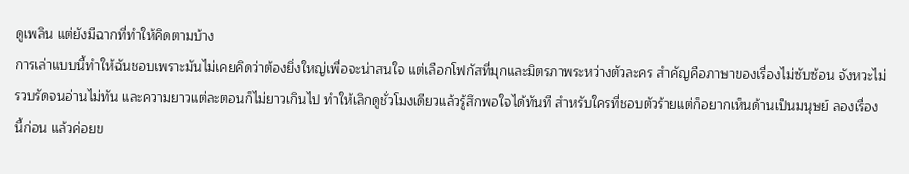ดูเพลิน แต่ยังมีฉากที่ทำให้คิดตามบ้าง
การเล่าแบบนี้ทำให้ฉันชอบเพราะมันไม่เคยคิดว่าต้องยิ่งใหญ่เพื่อจะน่าสนใจ แต่เลือกโฟกัสที่มุกและมิตรภาพระหว่างตัวละคร สำคัญคือภาษาของเรื่องไม่ซับซ้อน จังหวะไม่รวบรัดจนอ่านไม่ทัน และความยาวแต่ละตอนก็ไม่ยาวเกินไป ทำให้เลิกดูชั่วโมงเดียวแล้วรู้สึกพอใจได้ทันที สำหรับใครที่ชอบตัวร้ายแต่ก็อยากเห็นด้านเป็นมนุษย์ ลองเรื่องนี้ก่อน แล้วค่อยข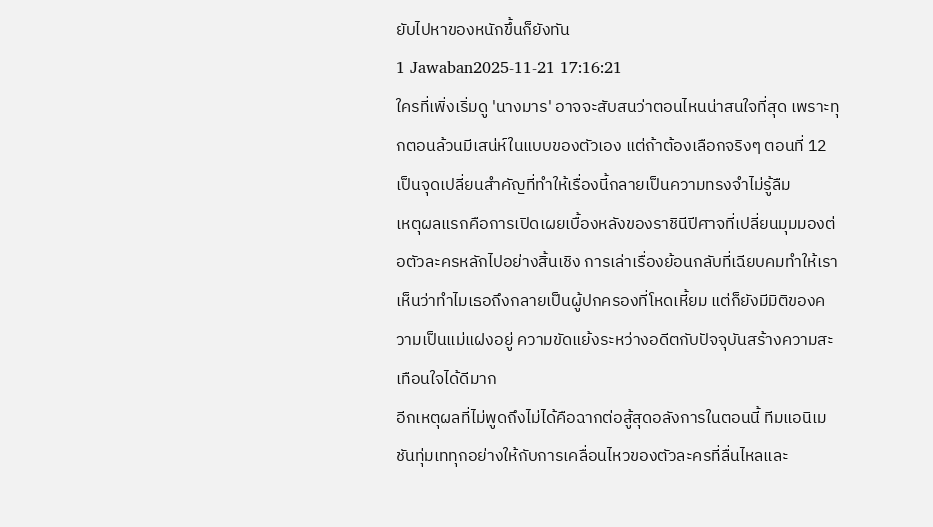ยับไปหาของหนักขึ้นก็ยังทัน
1 Jawaban2025-11-21 17:16:21
ใครที่เพิ่งเริ่มดู 'นางมาร' อาจจะสับสนว่าตอนไหนน่าสนใจที่สุด เพราะทุกตอนล้วนมีเสน่ห์ในแบบของตัวเอง แต่ถ้าต้องเลือกจริงๆ ตอนที่ 12 เป็นจุดเปลี่ยนสำคัญที่ทำให้เรื่องนี้กลายเป็นความทรงจำไม่รู้ลืม
เหตุผลแรกคือการเปิดเผยเบื้องหลังของราชินีปีศาจที่เปลี่ยนมุมมองต่อตัวละครหลักไปอย่างสิ้นเชิง การเล่าเรื่องย้อนกลับที่เฉียบคมทำให้เราเห็นว่าทำไมเธอถึงกลายเป็นผู้ปกครองที่โหดเหี้ยม แต่ก็ยังมีมิติของความเป็นแม่แฝงอยู่ ความขัดแย้งระหว่างอดีตกับปัจจุบันสร้างความสะเทือนใจได้ดีมาก
อีกเหตุผลที่ไม่พูดถึงไม่ได้คือฉากต่อสู้สุดอลังการในตอนนี้ ทีมแอนิเมชันทุ่มเททุกอย่างให้กับการเคลื่อนไหวของตัวละครที่ลื่นไหลและ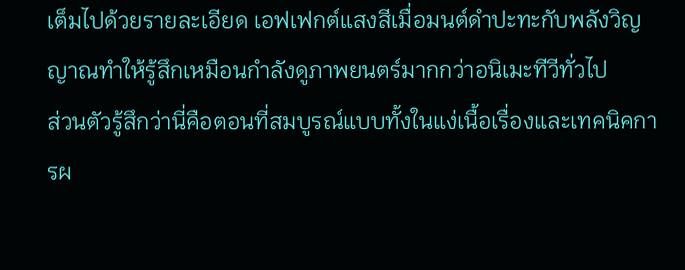เต็มไปด้วยรายละเอียด เอฟเฟกต์แสงสีเมื่อมนต์ดำปะทะกับพลังวิญญาณทำให้รู้สึกเหมือนกำลังดูภาพยนตร์มากกว่าอนิเมะทีวีทั่วไป
ส่วนตัวรู้สึกว่านี่คือตอนที่สมบูรณ์แบบทั้งในแง่เนื้อเรื่องและเทคนิคการผ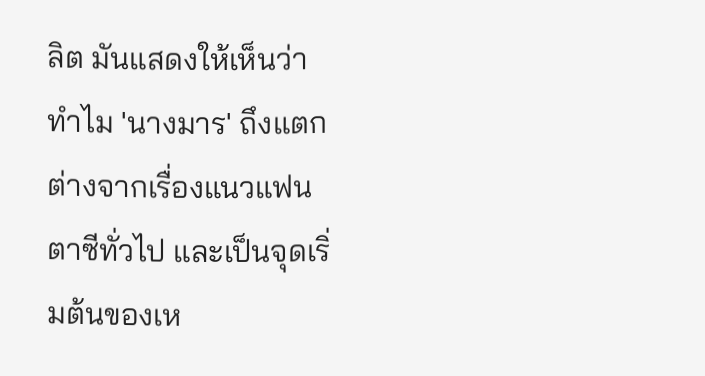ลิต มันแสดงให้เห็นว่าทำไม 'นางมาร' ถึงแตกต่างจากเรื่องแนวแฟนตาซีทั่วไป และเป็นจุดเริ่มต้นของเห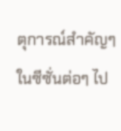ตุการณ์สำคัญๆ ในซีซั่นต่อๆ ไป